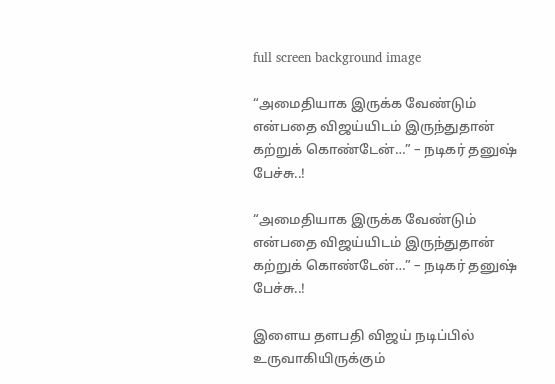full screen background image

“அமைதியாக இருக்க வேண்டும் என்பதை விஜய்யிடம் இருந்துதான் கற்றுக் கொண்டேன்…” – நடிகர் தனுஷ் பேச்சு..!

“அமைதியாக இருக்க வேண்டும் என்பதை விஜய்யிடம் இருந்துதான் கற்றுக் கொண்டேன்…” – நடிகர் தனுஷ் பேச்சு..!

இளைய தளபதி விஜய் நடிப்பில் உருவாகியிருக்கும்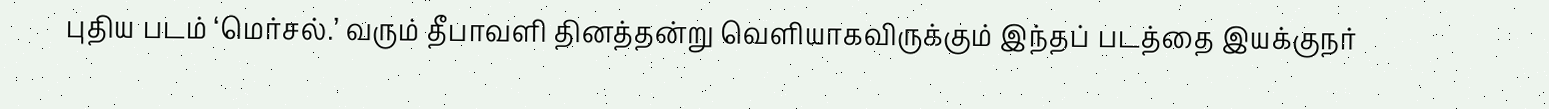புதிய படம் ‘மெர்சல்.’ வரும் தீபாவளி தினத்தன்று வெளியாகவிருக்கும் இந்தப் படத்தை இயக்குநர்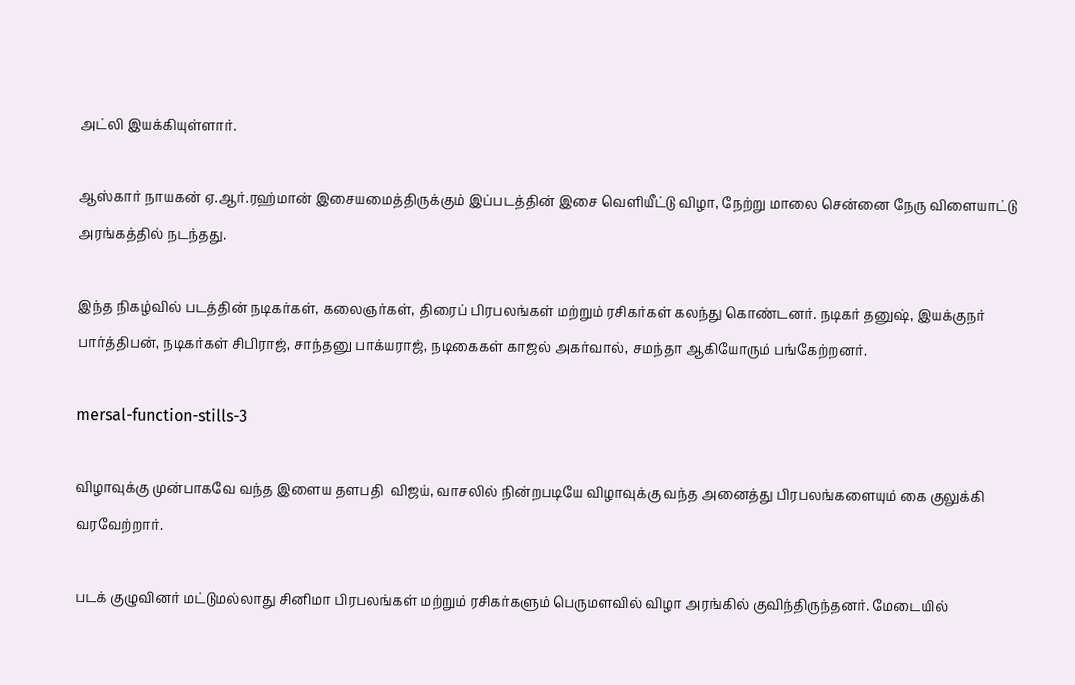அட்லி இயக்கியுள்ளார்.

ஆஸ்கார் நாயகன் ஏ.ஆர்.ரஹ்மான் இசையமைத்திருக்கும் இப்படத்தின் இசை வெளியீட்டு விழா, நேற்று மாலை சென்னை நேரு விளையாட்டு அரங்கத்தில் நடந்தது.

இந்த நிகழ்வில் படத்தின் நடிகர்கள், கலைஞர்கள், திரைப் பிரபலங்கள் மற்றும் ரசிகர்கள் கலந்து கொண்டனர். நடிகர் தனுஷ், இயக்குநர் பார்த்திபன், நடிகர்கள் சிபிராஜ், சாந்தனு பாக்யராஜ், நடிகைகள் காஜல் அகர்வால், சமந்தா ஆகியோரும் பங்கேற்றனர்.

mersal-function-stills-3

விழாவுக்கு முன்பாகவே வந்த இளைய தளபதி  விஜய், வாசலில் நின்றபடியே விழாவுக்கு வந்த அனைத்து பிரபலங்களையும் கை குலுக்கி வரவேற்றார்.

படக் குழுவினர் மட்டுமல்லாது சினிமா பிரபலங்கள் மற்றும் ரசிகர்களும் பெருமளவில் விழா அரங்கில் குவிந்திருந்தனர். மேடையில்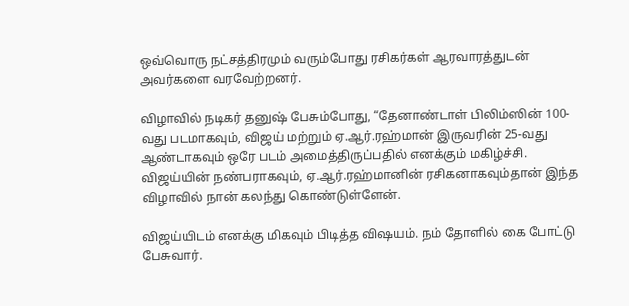ஒவ்வொரு நட்சத்திரமும் வரும்போது ரசிகர்கள் ஆரவாரத்துடன் அவர்களை வரவேற்றனர்.

விழாவில் நடிகர் தனுஷ் பேசும்போது, “தேனாண்டாள் பிலிம்ஸின் 100-வது படமாகவும், விஜய் மற்றும் ஏ.ஆர்.ரஹ்மான் இருவரின் 25-வது ஆண்டாகவும் ஒரே படம் அமைத்திருப்பதில் எனக்கும் மகிழ்ச்சி. விஜய்யின் நண்பராகவும், ஏ.ஆர்.ரஹ்மானின் ரசிகனாகவும்தான் இந்த விழாவில் நான் கலந்து கொண்டுள்ளேன்.

விஜய்யிடம் எனக்கு மிகவும் பிடித்த விஷயம். நம் தோளில் கை போட்டு பேசுவார்.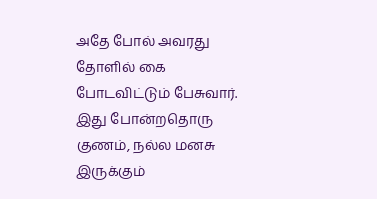அதே போல் அவரது தோளில் கை போடவிட்டும் பேசுவார். இது போன்றதொரு குணம், நல்ல மனசு இருக்கும்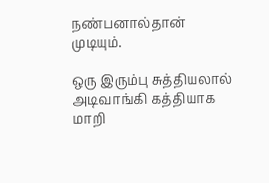நண்பனால்தான் முடியும்.

ஒரு இரும்பு சுத்தியலால் அடிவாங்கி கத்தியாக மாறி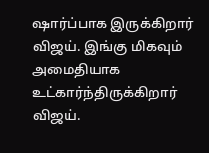ஷார்ப்பாக இருக்கிறார் விஜய். இங்கு மிகவும் அமைதியாக உட்கார்ந்திருக்கிறார் விஜய்.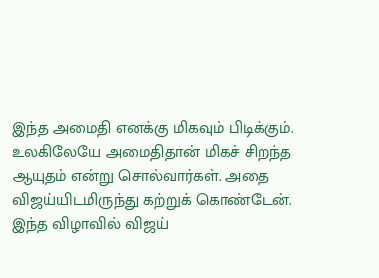இந்த அமைதி எனக்கு மிகவும் பிடிக்கும். உலகிலேயே அமைதிதான் மிகச் சிறந்த ஆயுதம் என்று சொல்வார்கள். அதை விஜய்யிடமிருந்து கற்றுக் கொண்டேன். இந்த விழாவில் விஜய்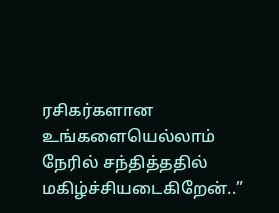ரசிகர்களான உங்களையெல்லாம் நேரில் சந்தித்ததில் மகிழ்ச்சியடைகிறேன்..”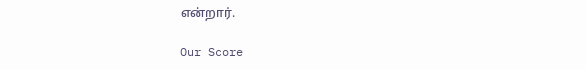என்றார்.

Our Score